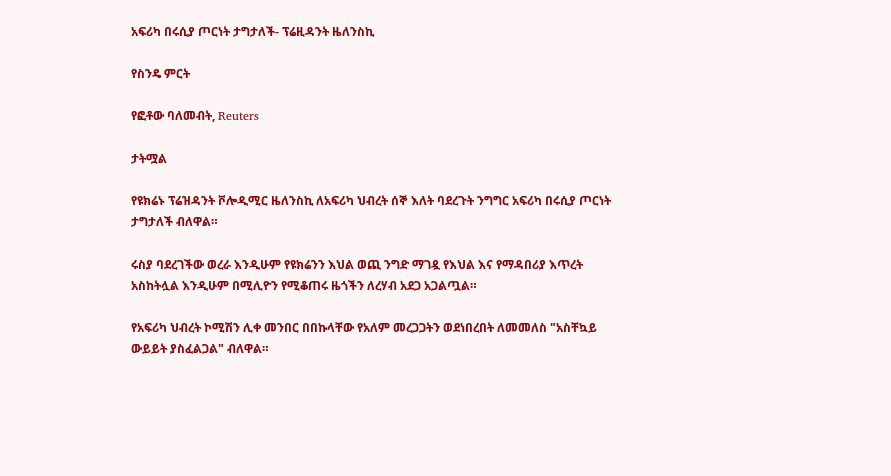አፍሪካ በሩሲያ ጦርነት ታግታለች- ፕሬዚዳንት ዜለንስኪ

የስንዴ ምርት

የፎቶው ባለመብት, Reuters

ታትሟል

የዩክሬኑ ፕሬዝዳንት ቮሎዲሚር ዜለንስኪ ለአፍሪካ ህብረት ሰኞ እለት ባደረጉት ንግግር አፍሪካ በሩሲያ ጦርነት ታግታለች ብለዋል።

ሩስያ ባደረገችው ወረራ እንዲሁም የዩክሬንን እህል ወጪ ንግድ ማገዷ የእህል እና የማዳበሪያ እጥረት አስከትሏል እንዲሁም በሚሊዮን የሚቆጠሩ ዜጎችን ለረሃብ አደጋ አጋልጧል።

የአፍሪካ ህብረት ኮሚሽን ሊቀ መንበር በበኩላቸው የአለም መረጋጋትን ወደነበረበት ለመመለስ "አስቸኳይ ውይይት ያስፈልጋል" ብለዋል።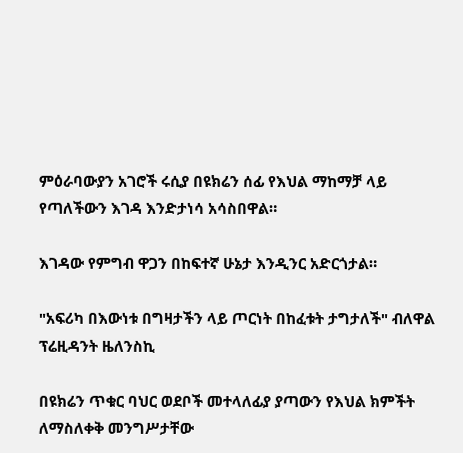ምዕራባውያን አገሮች ሩሲያ በዩክሬን ሰፊ የእህል ማከማቻ ላይ የጣለችውን እገዳ እንድታነሳ አሳስበዋል።

እገዳው የምግብ ዋጋን በከፍተኛ ሁኔታ እንዲንር አድርጎታል።

"አፍሪካ በእውነቱ በግዛታችን ላይ ጦርነት በከፈቱት ታግታለች" ብለዋል ፕሬዚዳንት ዜለንስኪ

በዩክሬን ጥቁር ባህር ወደቦች መተላለፊያ ያጣውን የእህል ክምችት ለማስለቀቅ መንግሥታቸው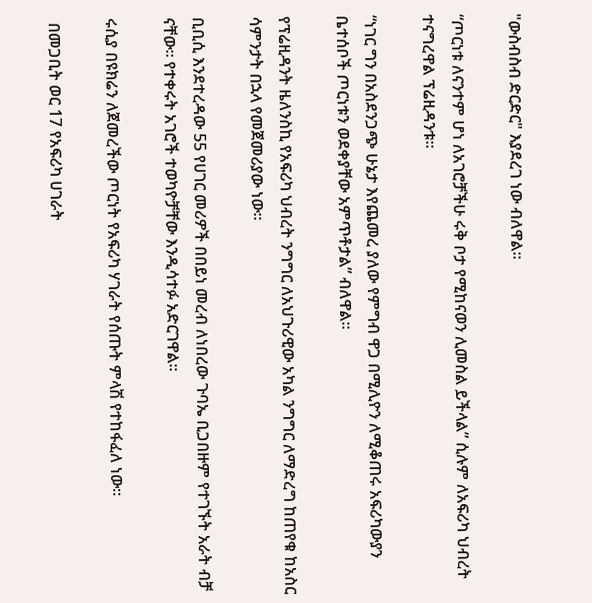"ውስብስብ ድርድር" እያደረገ ነው ብለዋል።

“ጦርነቱ ለናንተም ሆነ ለአገሮቻችሁ ሩቅ ቦታ የሚከናወን ሊመስል ይችላል” ሲሉም ለአፍሪካ ህብረት ተናግረዋል ፕሬዚዳንቱ።

“ነገር ግን በአስደንጋጭ ሁኔታ እየጨመረ ያለው የምግብ ዋጋ በሚሊዮን ለሚቆጠሩ አፍሪካውያን ቤተሰቦች ጦርነቱን ወደቀያቸው አምጥቶታል” ብለዋል።

የፕሬዚዳንት ዜለንስኪ የአፍሪካ ህብረት ንግግር ለአህጉሪዊው አካል ንግግር ለማድረግ ከጠየቁ ከአስር ሳምንታት በኋላ የመጀመሪያው ነው።

ቢቢሲ እንደተረዳው 55 የሀገር መሪዎች በበይነ መረብ ለነበረው ጉባኤ ቢጋበዙም የተገኙት አራት ብቻ ናቸው። የተቀሩት አገሮች ተወካዮቻቸው እንዲሳተፉ አድርገዋል።

ሩሲያ በዩክሬን ለጀመረችው ጦርነት የአፍሪካ ሃገራት የሰጡት ምላሽ የተከፋፈለ ነው።

 በመጋቢት ወር 17 የአፍሪካ ሀገራት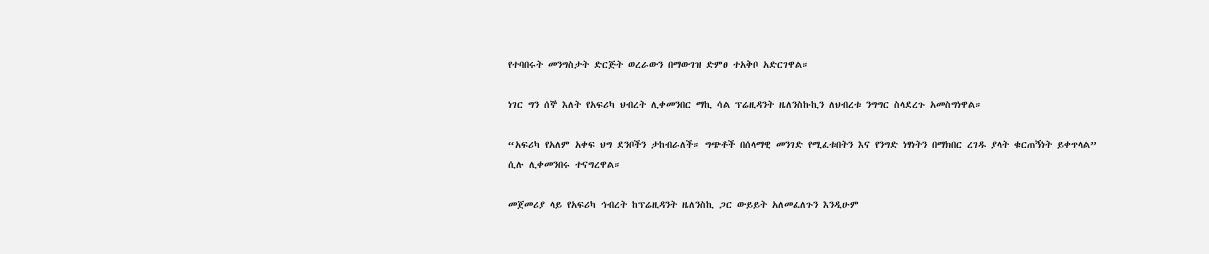የተባበሩት መንግስታት ድርጅት ወረራውን በማውገዝ ድምፀ ተአቅቦ አድርገዋል።

ነገር ግን ሰኞ እለት የአፍሪካ ህብረት ሊቀመንበር ማኪ ሳል ፕሬዚዳንት ዜለንስኩኪን ለህብረቱ ንግግር ስላደረጉ አመስግነዋል።

“አፍሪካ የአለም አቀፍ ህግ ደንቦችን ታከብራለች። ግጭቶች በሰላማዊ መንገድ የሚፈቱበትን እና የንግድ ነፃነትን በማክበር ረገዱ ያላት ቁርጠኝነት ይቀጥላል” ሲሉ ሊቀመንበሩ ተናግረዋል።

መጀመሪያ ላይ የአፍሪካ ኅብረት ከፕሬዚዳንት ዜለንስኪ ጋር ውይይት አለመፈለጉን እንዲሁም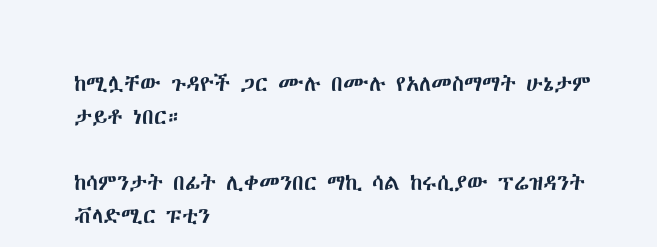ከሚሏቸው ጉዳዮች ጋር ሙሉ በሙሉ የአለመስማማት ሁኔታም ታይቶ ነበር።

ከሳምንታት በፊት ሊቀመንበር ማኪ ሳል ከሩሲያው ፕሬዝዳንት ቭላድሚር ፑቲን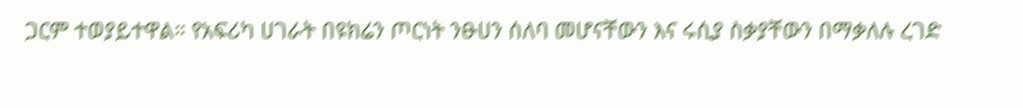ጋርም ተወያይተዋል። የአፍሪካ ሀገራት በዩክሬን ጦርነት ንፁሀን ሰለባ መሆናቸውን እና ሩሲያ ስቃያቸውን በማቃለሉ ረገድ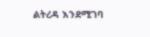ልትረዳ እንደሚገባ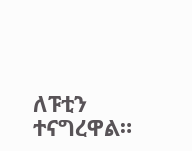ለፑቲን ተናግረዋል።